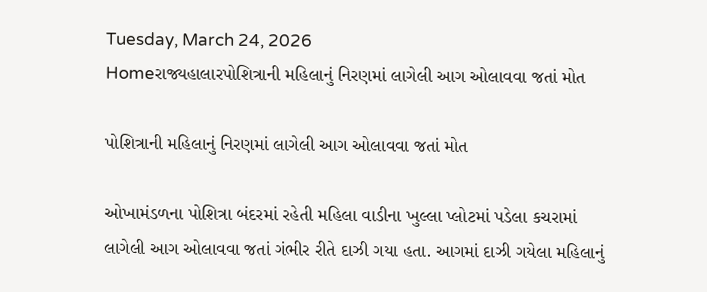Tuesday, March 24, 2026
Homeરાજ્યહાલારપોશિત્રાની મહિલાનું નિરણમાં લાગેલી આગ ઓલાવવા જતાં મોત

પોશિત્રાની મહિલાનું નિરણમાં લાગેલી આગ ઓલાવવા જતાં મોત

ઓખામંડળના પોશિત્રા બંદરમાં રહેતી મહિલા વાડીના ખુલ્લા પ્લોટમાં પડેલા કચરામાં લાગેલી આગ ઓલાવવા જતાં ગંભીર રીતે દાઝી ગયા હતા. આગમાં દાઝી ગયેલા મહિલાનું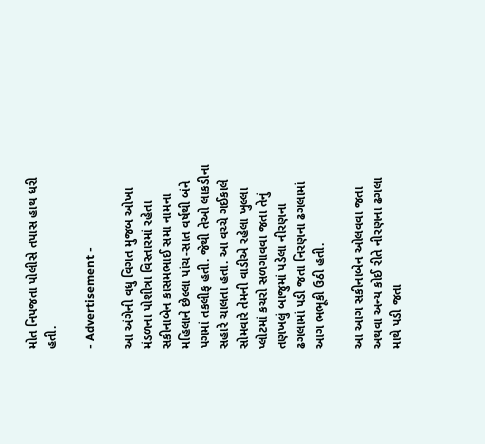મોત નિપજતા પોલીસે તપાસ હાથ ધરી હતી.

- Advertisement -

આ અંગેની વધુ વિગત મુજબ ઓખા મંડળના પોશીત્રા વિસ્તારમાં રહેતા સકીનાબેન કાસમભાઈ સમા નામના મહિલાને છેલ્લા પાંચ-સાત વર્ષથી બંને પગમાં તકલીફ હતી. જેથી તેઓ લાકડીના સહારે ચાલતા હતા. આ વચ્ચે ગઈકાલે સોમવારે તેમની વાડીએ રહેલા ખુલ્લા પ્લોટમાં કચરો સળગાવવા જતા તેનું તણખલું બાજુમાં પડેલા નીરણના ઢગલામાં પડી જતા નિરણના ઢગલામાં આગ ભભૂકી ઉઠી હતી.

આ આગ સકીનાબેન ઓલવવા જતા અથવા અન્ય કોઈ રીતે નીરણના ઢગલા માથે પડી જતા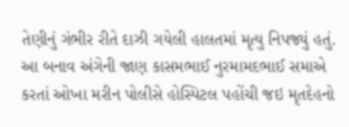તેણીનું ગંભીર રીતે દાઝી ગયેલી હાલતમાં મૃત્યુ નિપજ્યું હતું. આ બનાવ અંગેની જાણ કાસમભાઈ નુરમામદભાઈ સમાએ કરતાં ઓખા મરીન પોલીસે હોસ્પિટલ પહોંચી જઇ મૃતદેહનો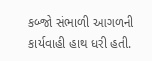કબ્જો સંભાળી આગળની કાર્યવાહી હાથ ધરી હતી.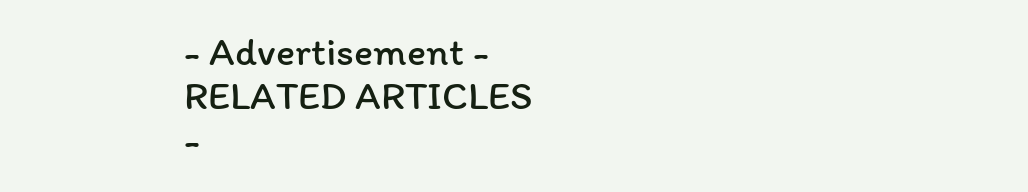- Advertisement -
RELATED ARTICLES
-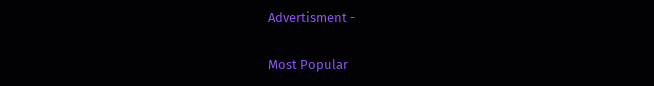Advertisment -

Most Popular